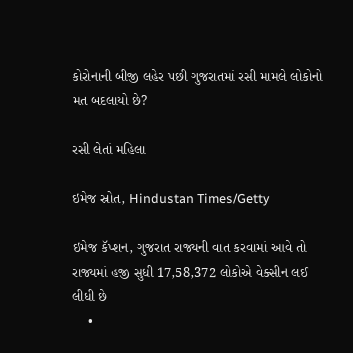કોરોનાની બીજી લહેર પછી ગુજરાતમાં રસી મામલે લોકોનો મત બદલાયો છે?

રસી લેતાં મહિલા

ઇમેજ સ્રોત, Hindustan Times/Getty

ઇમેજ કૅપ્શન, ગુજરાત રાજ્યની વાત કરવામાં આવે તો રાજ્યમાં હજી સુધી 17,58,372 લોકોએ વેક્સીન લઈ લીધી છે
    •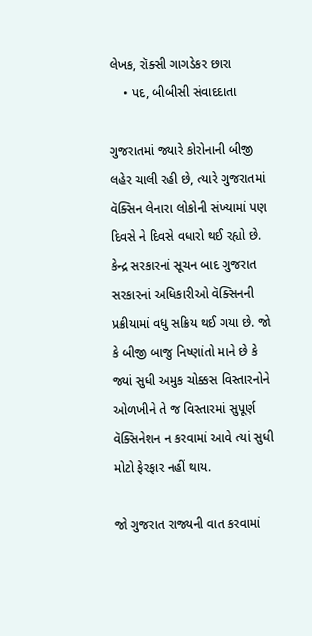લેખક, રૉક્સી ગાગડેકર છારા
    • પદ, બીબીસી સંવાદદાતા

ગુજરાતમાં જ્યારે કોરોનાની બીજી લહેર ચાલી રહી છે, ત્યારે ગુજરાતમાં વૅક્સિન લેનારા લોકોની સંખ્યામાં પણ દિવસે ને દિવસે વધારો થઈ રહ્યો છે. કેન્દ્ર સરકારનાં સૂચન બાદ ગુજરાત સરકારનાં અધિકારીઓ વૅક્સિનની પ્રક્રીયામાં વધુ સક્રિય થઈ ગયા છે. જો કે બીજી બાજુ નિષ્ણાંતો માને છે કે જ્યાં સુધી અમુક ચોક્કસ વિસ્તારનોને ઓળખીને તે જ વિસ્તારમાં સુપૂર્ણ વૅક્સિનેશન ન કરવામાં આવે ત્યાં સુધી મોટો ફેરફાર નહીં થાય.

જો ગુજરાત રાજ્યની વાત કરવામાં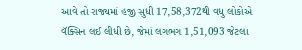આવે તો રાજ્યમાં હજી સુધી 17,58,372થી વધુ લોકોએ વૅક્સિન લઈ લીધી છે, જેમાં લગભગ 1,51,093 જેટલા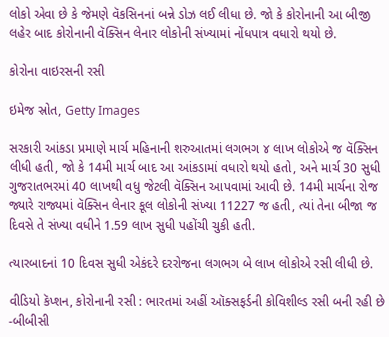લોકો એવા છે કે જેમણે વૅકસિનનાં બન્ને ડોઝ લઈ લીધા છે. જો કે કોરોનાની આ બીજી લહેર બાદ કોરોનાની વૅક્સિન લેનાર લોકોની સંખ્યામાં નોંધપાત્ર વધારો થયો છે.

કોરોના વાઇરસની રસી

ઇમેજ સ્રોત, Getty Images

સરકારી આંકડા પ્રમાણે માર્ચ મહિનાની શરુઆતમાં લગભગ ૪ લાખ લોકોએ જ વૅક્સિન લીધી હતી, જો કે 14મી માર્ચ બાદ આ આંકડામાં વધારો થયો હતો, અને માર્ચ 30 સુધી ગુજરાતભરમાં 40 લાખથી વધુ જેટલી વૅક્સિન આપવામાં આવી છે. 14મી માર્ચના રોજ જ્યારે રાજ્યમાં વૅક્સિન લેનાર કૂલ લોકોની સંખ્યા 11227 જ હતી, ત્યાં તેના બીજા જ દિવસે તે સંખ્યા વધીને 1.59 લાખ સુધી પહોંચી ચુકી હતી.

ત્યારબાદનાં 10 દિવસ સુધી એકંદરે દરરોજના લગભગ બે લાખ લોકોએ રસી લીધી છે.

વીડિયો કૅપ્શન, કોરોનાની રસી : ભારતમાં અહીં ઑક્સફર્ડની કોવિશીલ્ડ રસી બની રહી છે -બીબીસી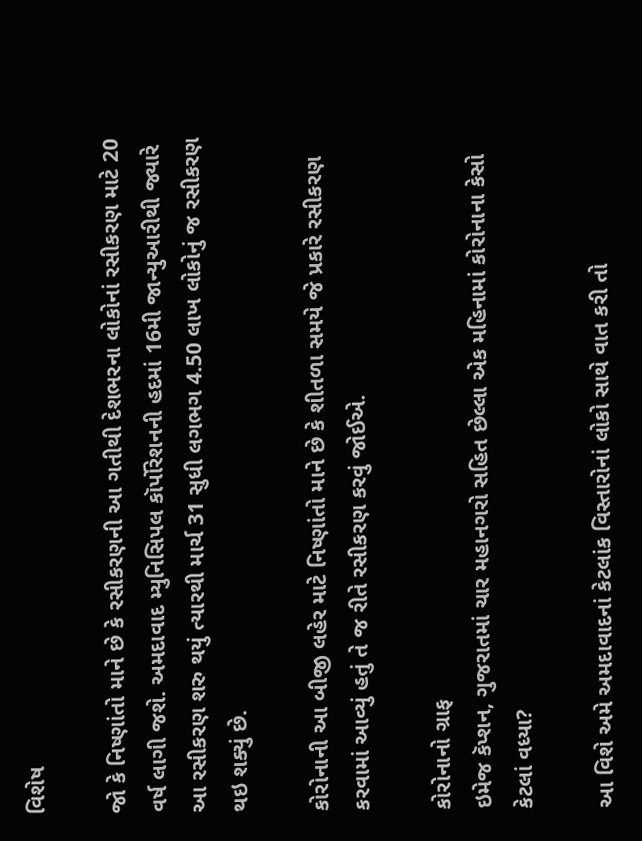વિશેષ

જો કે નિષ્ણાંતો માને છે કે રસીકરણની આ ગતીથી દેશભરના લોકોનાં રસીકરણ માટે 20 વર્ષ લાગી જશે. અમદાવાદ મ્યુનિસિપલ કૉર્પોરેશનની હદમાં 16મી જાન્યુઆરીથી જ્યારે આ રસીકરણ શરુ થયું ત્યારથી માર્ચ 31 સુધી લગભગ 4.50 લાખ લોકોનું જ રસીકરણ થઇ શક્યું છે.

કોરોનાની આ બીજી લહેર માટે નિષ્ણાંતો માને છે કે શીતળા સમયે જે પ્રકારે રસીકરણ કરવામાં આવ્યું હતું તે જ રીતે રસીકરણ કરવું જોઈએ.

કોરોનાનો ગ્રાફ
ઇમેજ કૅપ્શન, ગુજરાતમાં ચાર મહાનગરો સહિત છેલ્લા એક મહિનામાં કોરોનાના કેસો કેટલાં વધ્યા?

આ વિશે અમે અમદાવાદનાં કેટલાંક વિસ્તારોનાં લોકો સાથે વાત કરી તો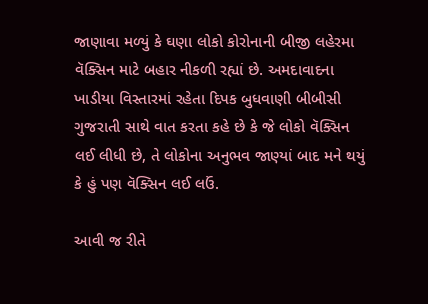જાણાવા મળ્યું કે ઘણા લોકો કોરોનાની બીજી લહેરમા વૅક્સિન માટે બહાર નીકળી રહ્યાં છે. અમદાવાદના ખાડીયા વિસ્તારમાં રહેતા દિપક બુધવાણી બીબીસી ગુજરાતી સાથે વાત કરતા કહે છે કે જે લોકો વૅક્સિન લઈ લીધી છે, તે લોકોના અનુભવ જાણ્યાં બાદ મને થયું કે હું પણ વૅક્સિન લઈ લઉં.

આવી જ રીતે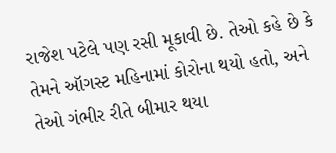રાજેશ પટેલે પણ રસી મૂકાવી છે. તેઓ કહે છે કે તેમને ઑગસ્ટ મહિનામાં કોરોના થયો હતો, અને તેઓ ગંભીર રીતે બીમાર થયા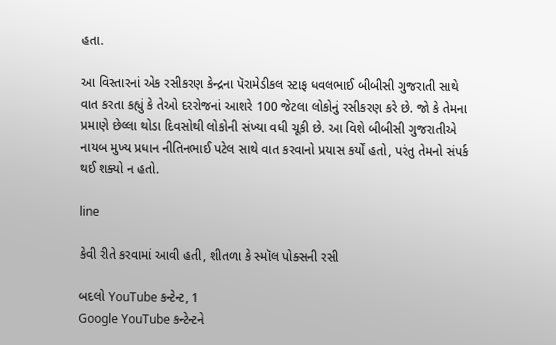હતા.

આ વિસ્તારનાં એક રસીકરણ કેન્દ્રના પૅરામેડીકલ સ્ટાફ ધવલભાઈ બીબીસી ગુજરાતી સાથે વાત કરતા કહ્યું કે તેઓ દરરોજનાં આશરે 100 જેટલા લોકોનું રસીકરણ કરે છે. જો કે તેમના પ્રમાણે છેલ્લા થોડા દિવસોથી લોકોની સંખ્યા વધી ચૂકી છે. આ વિશે બીબીસી ગુજરાતીએ નાયબ મુખ્ય પ્રધાન નીતિનભાઈ પટેલ સાથે વાત કરવાનો પ્રયાસ કર્યોં હતો, પરંતુ તેમનો સંપર્ક થઈ શક્યો ન હતો.

line

કેવી રીતે કરવામાં આવી હતી, શીતળા કે સ્મૉલ પોક્સની રસી

બદલો YouTube કન્ટેન્ટ, 1
Google YouTube કન્ટેન્ટને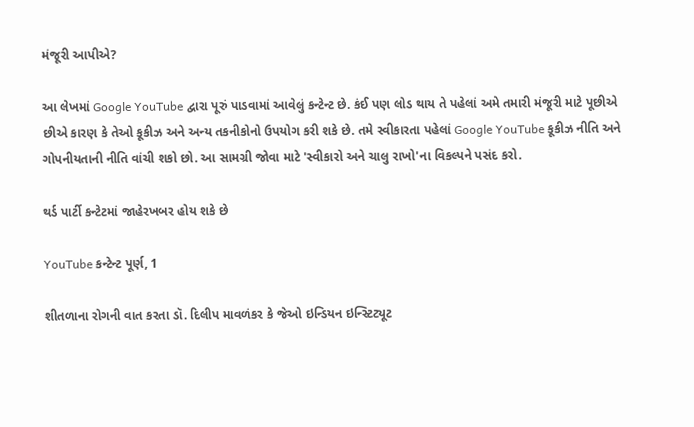મંજૂરી આપીએ?

આ લેખમાં Google YouTube દ્વારા પૂરું પાડવામાં આવેલું કન્ટેન્ટ છે. કંઈ પણ લોડ થાય તે પહેલાં અમે તમારી મંજૂરી માટે પૂછીએ છીએ કારણ કે તેઓ કૂકીઝ અને અન્ય તકનીકોનો ઉપયોગ કરી શકે છે. તમે સ્વીકારતા પહેલાં Google YouTube કૂકીઝ નીતિ અને ગોપનીયતાની નીતિ વાંચી શકો છો. આ સામગ્રી જોવા માટે 'સ્વીકારો અને ચાલુ રાખો'ના વિકલ્પને પસંદ કરો.

થર્ડ પાર્ટી કન્ટેટમાં જાહેરખબર હોય શકે છે

YouTube કન્ટેન્ટ પૂર્ણ, 1

શીતળાના રોગની વાત કરતા ડૉ. દિલીપ માવળંકર કે જેઓ ઇન્ડિયન ઇન્સ્ટિટ્યૂટ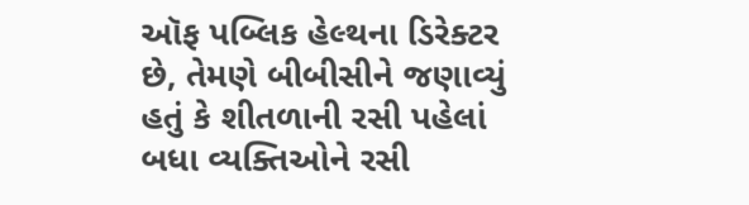ઑફ પબ્લિક હેલ્થના ડિરેક્ટર છે, તેમણે બીબીસીને જણાવ્યું હતું કે શીતળાની રસી પહેલાં બધા વ્યક્તિઓને રસી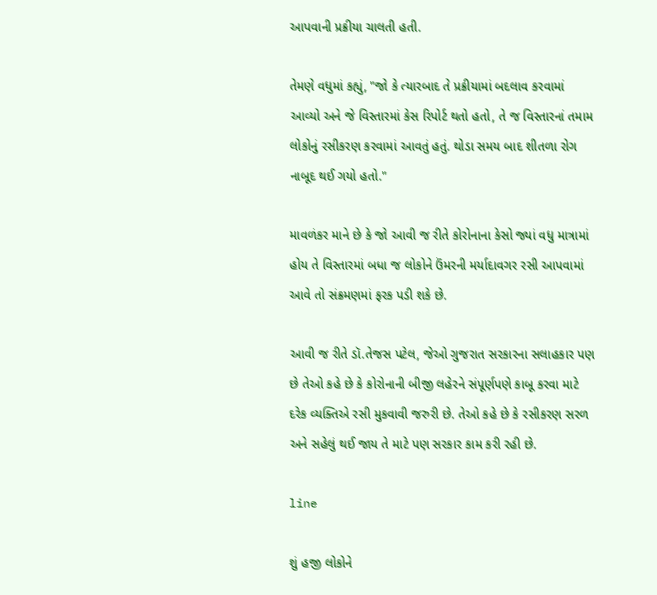આપવાની પ્રક્રીયા ચાલતી હતી.

તેમણે વધુમાં કહ્યું, "જો કે ત્યારબાદ તે પ્રક્રીયામાં બદલાવ કરવામાં આવ્યો અને જે વિસ્તારમાં કેસ રિપોર્ટ થતો હતો, તે જ વિસ્તારનાં તમામ લોકોનું રસીકરણ કરવામાં આવતું હતું. થોડા સમય બાદ શીતળા રોગ નાબૂદ થઈ ગયો હતો."

માવળંકર માને છે કે જો આવી જ રીતે કોરોનાના કેસો જ્યાં વધુ માત્રામાં હોય તે વિસ્તારમાં બધા જ લોકોને ઉંમરની મર્યાદાવગર રસી આપવામાં આવે તો સંક્રમણમાં ફરક પડી શકે છે.

આવી જ રીતે ડૉ.તેજસ પટેલ, જેઓ ગુજરાત સરકારના સલાહકાર પણ છે તેઓ કહે છે કે કોરોનાની બીજી લહેરને સંપૂર્ણપણે કાબૂ કરવા માટે દરેક વ્યક્તિએ રસી મુકવાવી જરુરી છે. તેઓ કહે છે કે રસીકરણ સરળ અને સહેલું થઈ જાય તે માટે પણ સરકાર કામ કરી રહી છે.

line

શું હજી લોકોને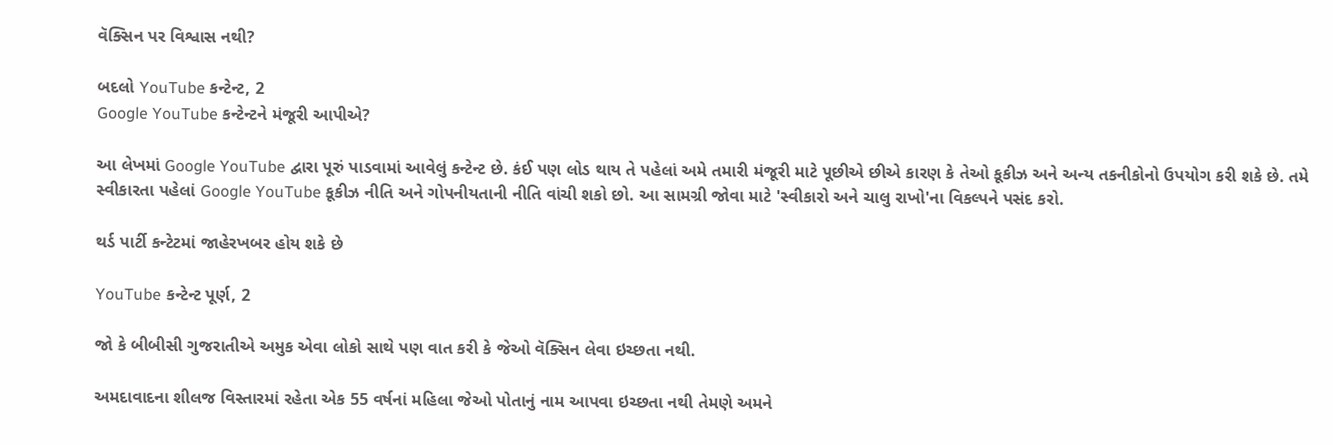વૅક્સિન પર વિશ્વાસ નથી?

બદલો YouTube કન્ટેન્ટ, 2
Google YouTube કન્ટેન્ટને મંજૂરી આપીએ?

આ લેખમાં Google YouTube દ્વારા પૂરું પાડવામાં આવેલું કન્ટેન્ટ છે. કંઈ પણ લોડ થાય તે પહેલાં અમે તમારી મંજૂરી માટે પૂછીએ છીએ કારણ કે તેઓ કૂકીઝ અને અન્ય તકનીકોનો ઉપયોગ કરી શકે છે. તમે સ્વીકારતા પહેલાં Google YouTube કૂકીઝ નીતિ અને ગોપનીયતાની નીતિ વાંચી શકો છો. આ સામગ્રી જોવા માટે 'સ્વીકારો અને ચાલુ રાખો'ના વિકલ્પને પસંદ કરો.

થર્ડ પાર્ટી કન્ટેટમાં જાહેરખબર હોય શકે છે

YouTube કન્ટેન્ટ પૂર્ણ, 2

જો કે બીબીસી ગુજરાતીએ અમુક એવા લોકો સાથે પણ વાત કરી કે જેઓ વૅક્સિન લેવા ઇચ્છતા નથી.

અમદાવાદના શીલજ વિસ્તારમાં રહેતા એક 55 વર્ષનાં મહિલા જેઓ પોતાનું નામ આપવા ઇચ્છતા નથી તેમણે અમને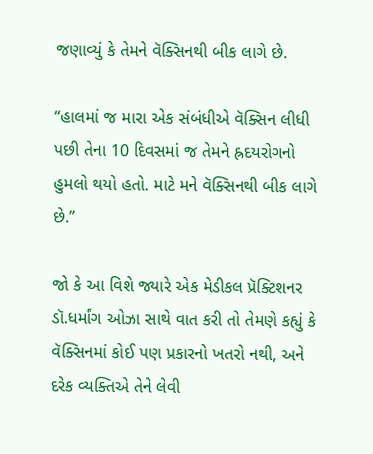જણાવ્યું કે તેમને વૅક્સિનથી બીક લાગે છે.

“હાલમાં જ મારા એક સંબંધીએ વૅક્સિન લીધી પછી તેના 10 દિવસમાં જ તેમને હ્રદયરોગનો હુમલો થયો હતો. માટે મને વૅક્સિનથી બીક લાગે છે.”

જો કે આ વિશે જ્યારે એક મેડીકલ પ્રૅક્ટિશનર ડૉ.ધર્માંગ ઓઝા સાથે વાત કરી તો તેમણે કહ્યું કે વૅક્સિનમાં કોઈ પણ પ્રકારનો ખતરો નથી, અને દરેક વ્યક્તિએ તેને લેવી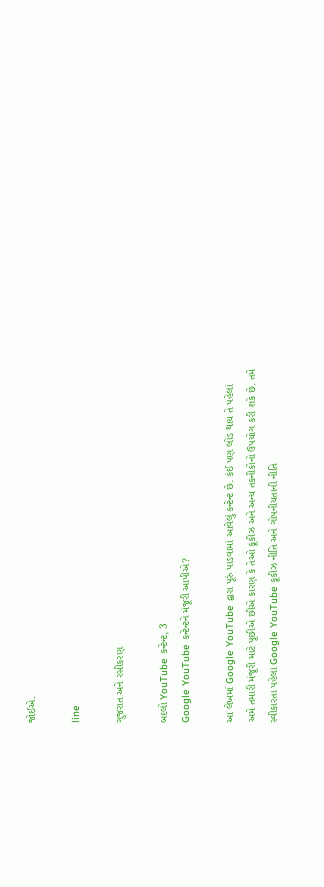જોઈએ.

line

ગુજરાત અને રસીકરણ

બદલો YouTube કન્ટેન્ટ, 3
Google YouTube કન્ટેન્ટને મંજૂરી આપીએ?

આ લેખમાં Google YouTube દ્વારા પૂરું પાડવામાં આવેલું કન્ટેન્ટ છે. કંઈ પણ લોડ થાય તે પહેલાં અમે તમારી મંજૂરી માટે પૂછીએ છીએ કારણ કે તેઓ કૂકીઝ અને અન્ય તકનીકોનો ઉપયોગ કરી શકે છે. તમે સ્વીકારતા પહેલાં Google YouTube કૂકીઝ નીતિ અને ગોપનીયતાની નીતિ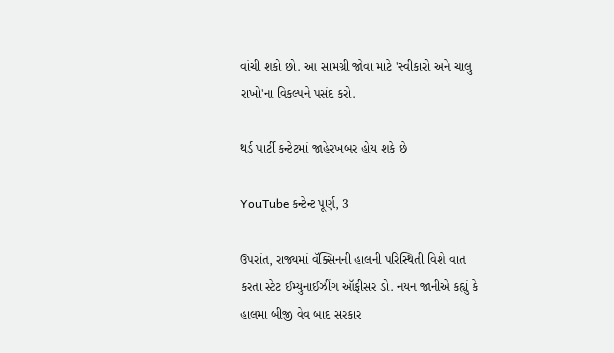વાંચી શકો છો. આ સામગ્રી જોવા માટે 'સ્વીકારો અને ચાલુ રાખો'ના વિકલ્પને પસંદ કરો.

થર્ડ પાર્ટી કન્ટેટમાં જાહેરખબર હોય શકે છે

YouTube કન્ટેન્ટ પૂર્ણ, 3

ઉપરાંત, રાજ્યમાં વૅક્સિનની હાલની પરિસ્થિતી વિશે વાત કરતા સ્ટેટ ઈમ્યુનાઈઝીંગ ઑફીસર ડો. નયન જાનીએ કહ્યું કે હાલમા બીજી વેવ બાદ સરકાર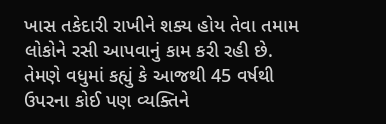ખાસ તકેદારી રાખીને શક્ય હોય તેવા તમામ લોકોને રસી આપવાનું કામ કરી રહી છે. તેમણે વધુમાં કહ્યું કે આજથી 45 વર્ષથી ઉપરના કોઈ પણ વ્યક્તિને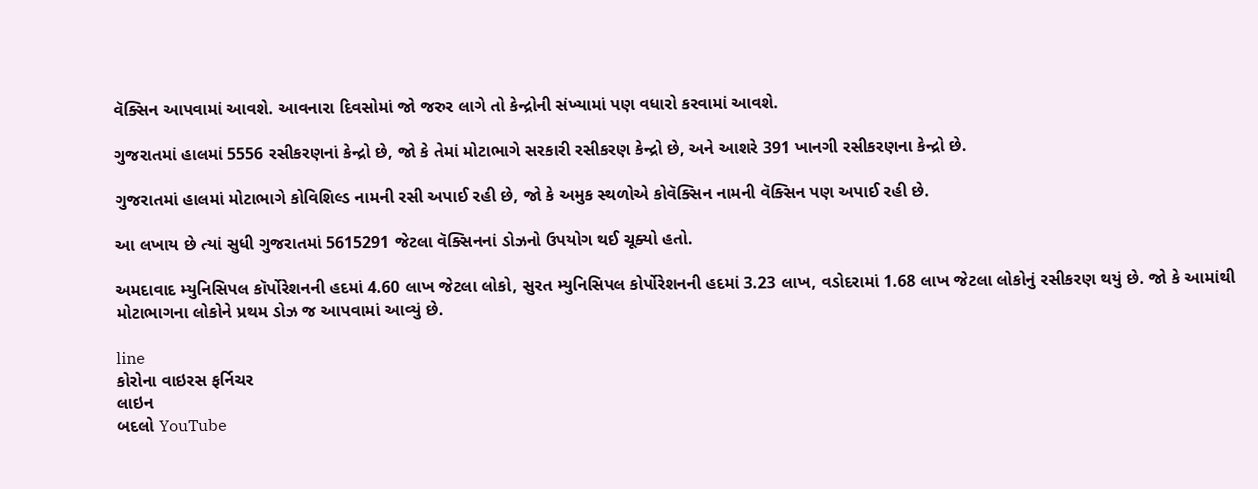વૅક્સિન આપવામાં આવશે. આવનારા દિવસોમાં જો જરુર લાગે તો કેન્દ્રોની સંખ્યામાં પણ વધારો કરવામાં આવશે.

ગુજરાતમાં હાલમાં 5556 રસીકરણનાં કેન્દ્રો છે, જો કે તેમાં મોટાભાગે સરકારી રસીકરણ કેન્દ્રો છે, અને આશરે 391 ખાનગી રસીકરણના કેન્દ્રો છે.

ગુજરાતમાં હાલમાં મોટાભાગે કોવિશિલ્ડ નામની રસી અપાઈ રહી છે, જો કે અમુક સ્થળોએ કોવૅક્સિન નામની વૅક્સિન પણ અપાઈ રહી છે.

આ લખાય છે ત્યાં સુધી ગુજરાતમાં 5615291 જેટલા વૅક્સિનનાં ડોઝનો ઉપયોગ થઈ ચૂક્યો હતો.

અમદાવાદ મ્યુનિસિપલ કૉર્પોરેશનની હદમાં 4.60 લાખ જેટલા લોકો, સુરત મ્યુનિસિપલ કોર્પોરેશનની હદમાં 3.23 લાખ, વડોદરામાં 1.68 લાખ જેટલા લોકોનું રસીકરણ થયું છે. જો કે આમાંથી મોટાભાગના લોકોને પ્રથમ ડોઝ જ આપવામાં આવ્યું છે.

line
કોરોના વાઇરસ ફર્નિચર
લાઇન
બદલો YouTube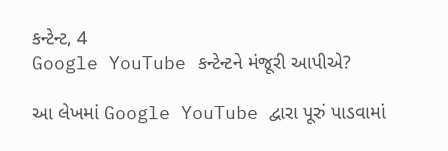કન્ટેન્ટ, 4
Google YouTube કન્ટેન્ટને મંજૂરી આપીએ?

આ લેખમાં Google YouTube દ્વારા પૂરું પાડવામાં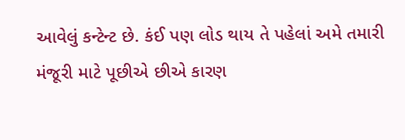આવેલું કન્ટેન્ટ છે. કંઈ પણ લોડ થાય તે પહેલાં અમે તમારી મંજૂરી માટે પૂછીએ છીએ કારણ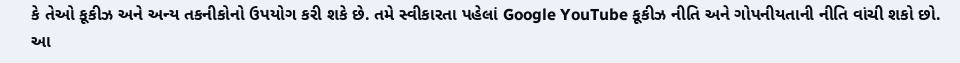કે તેઓ કૂકીઝ અને અન્ય તકનીકોનો ઉપયોગ કરી શકે છે. તમે સ્વીકારતા પહેલાં Google YouTube કૂકીઝ નીતિ અને ગોપનીયતાની નીતિ વાંચી શકો છો. આ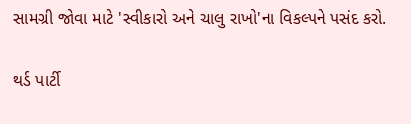સામગ્રી જોવા માટે 'સ્વીકારો અને ચાલુ રાખો'ના વિકલ્પને પસંદ કરો.

થર્ડ પાર્ટી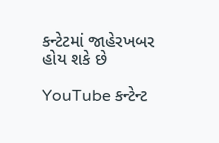કન્ટેટમાં જાહેરખબર હોય શકે છે

YouTube કન્ટેન્ટ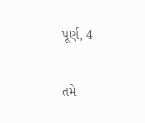પૂર્ણ, 4

તમે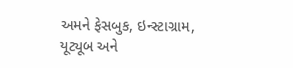અમને ફેસબુક, ઇન્સ્ટાગ્રામ, યૂટ્યૂબ અને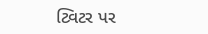ટ્વિટર પર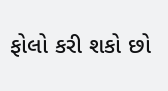ફોલો કરી શકો છો